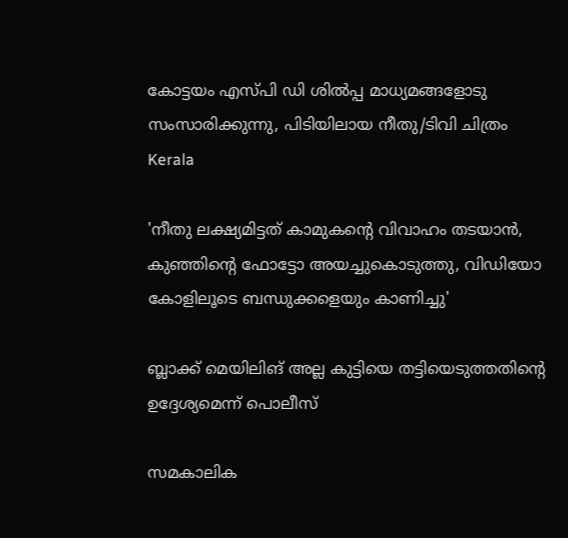കോട്ടയം എസ്പി ഡി ശില്‍പ്പ മാധ്യമങ്ങളോടു സംസാരിക്കുന്നു, പിടിയിലായ നീതു/ടിവി ചിത്രം
Kerala

'നീതു ലക്ഷ്യമിട്ടത് കാമുകന്റെ വിവാഹം തടയാന്‍, കുഞ്ഞിന്റെ ഫോട്ടോ അയച്ചുകൊടുത്തു, വിഡിയോ കോളിലൂടെ ബന്ധുക്കളെയും കാണിച്ചു'

ബ്ലാക്ക് മെയിലിങ് അല്ല കുട്ടിയെ തട്ടിയെടുത്തതിന്റെ ഉദ്ദേശ്യമെന്ന് പൊലീസ്

സമകാലിക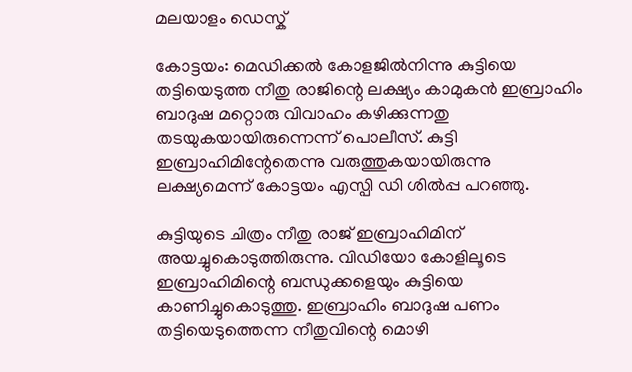മലയാളം ഡെസ്ക്

കോട്ടയം: മെഡിക്കല്‍ കോളജില്‍നിന്നു കുട്ടിയെ തട്ടിയെടുത്ത നീതു രാജിന്റെ ലക്ഷ്യം കാമുകന്‍ ഇബ്രാഹിം ബാദുഷ മറ്റൊരു വിവാഹം കഴിക്കുന്നതു തടയുകയായിരുന്നെന്ന് പൊലീസ്. കുട്ടി ഇബ്രാഹിമിന്റേതെന്നു വരുത്തുകയായിരുന്നു ലക്ഷ്യമെന്ന് കോട്ടയം എസ്പി ഡി ശില്‍പ്പ പറഞ്ഞു.

കുട്ടിയുടെ ചിത്രം നീതു രാജ് ഇബ്രാഹിമിന് അയച്ചുകൊടുത്തിരുന്നു. വിഡിയോ കോളിലൂടെ ഇബ്രാഹിമിന്റെ ബന്ധുക്കളെയും കുട്ടിയെ കാണിച്ചുകൊടുത്തു. ഇബ്രാഹിം ബാദുഷ പണം തട്ടിയെടുത്തെന്ന നീതുവിന്റെ മൊഴി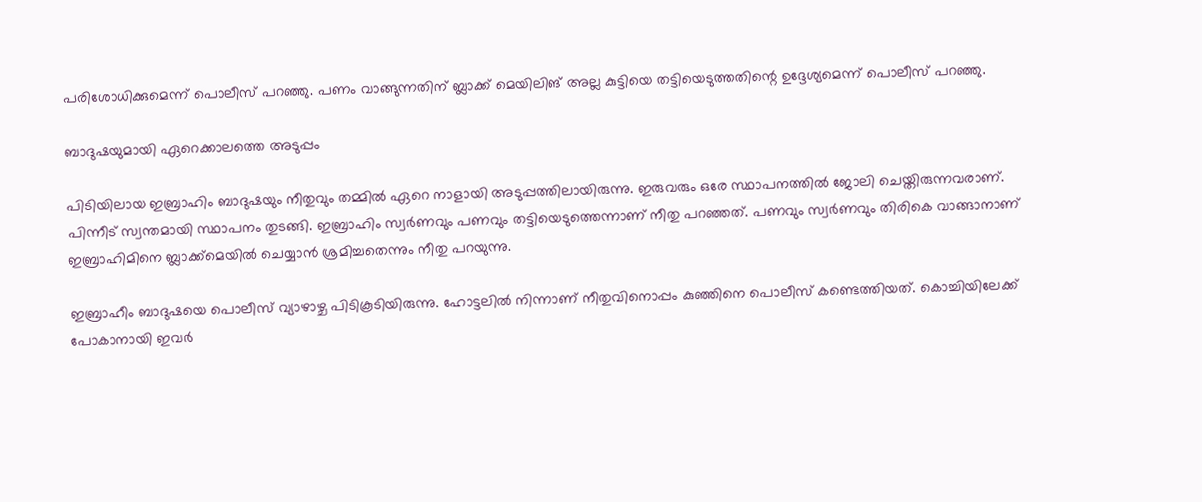പരിശോധിക്കുമെന്ന് പൊലീസ് പറഞ്ഞു. പണം വാങ്ങുന്നതിന് ബ്ലാക്ക് മെയിലിങ് അല്ല കുട്ടിയെ തട്ടിയെടുത്തതിന്റെ ഉദ്ദേശ്യമെന്ന് പൊലീസ് പറഞ്ഞു.

ബാദുഷയുമായി ഏറെക്കാലത്തെ അടുപ്പം

പിടിയിലായ ഇബ്രാഹിം ബാദുഷയും നീതുവും തമ്മില്‍ ഏറെ നാളായി അടുപ്പത്തിലായിരുന്നു. ഇരുവരും ഒരേ സ്ഥാപനത്തില്‍ ജോലി ചെയ്തിരുന്നവരാണ്. പിന്നീട് സ്വന്തമായി സ്ഥാപനം തുടങ്ങി. ഇബ്രാഹിം സ്വര്‍ണവും പണവും തട്ടിയെടുത്തെന്നാണ് നീതു പറഞ്ഞത്. പണവും സ്വര്‍ണവും തിരികെ വാങ്ങാനാണ് ഇബ്രാഹിമിനെ ബ്ലാക്ക്‌മെയില്‍ ചെയ്യാന്‍ ശ്രമിച്ചതെന്നും നീതു പറയുന്നു.

ഇബ്രാഹീം ബാദുഷയെ പൊലീസ് വ്യാഴാഴ്ച പിടികൂടിയിരുന്നു. ഹോട്ടലില്‍ നിന്നാണ് നീതുവിനൊപ്പം കുഞ്ഞിനെ പൊലീസ് കണ്ടെത്തിയത്. കൊച്ചിയിലേക്ക് പോകാനായി ഇവര്‍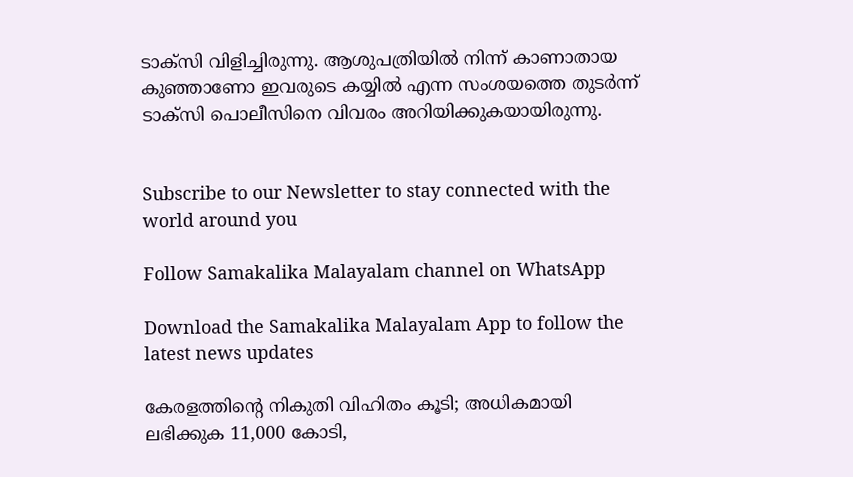ടാക്‌സി വിളിച്ചിരുന്നു. ആശുപത്രിയില്‍ നിന്ന് കാണാതായ കുഞ്ഞാണോ ഇവരുടെ കയ്യില്‍ എന്ന സംശയത്തെ തുടര്‍ന്ന് ടാക്‌സി പൊലീസിനെ വിവരം അറിയിക്കുകയായിരുന്നു.


Subscribe to our Newsletter to stay connected with the world around you

Follow Samakalika Malayalam channel on WhatsApp

Download the Samakalika Malayalam App to follow the latest news updates

കേരളത്തിന്റെ നികുതി വിഹിതം കൂടി; അധികമായി ലഭിക്കുക 11,000 കോടി,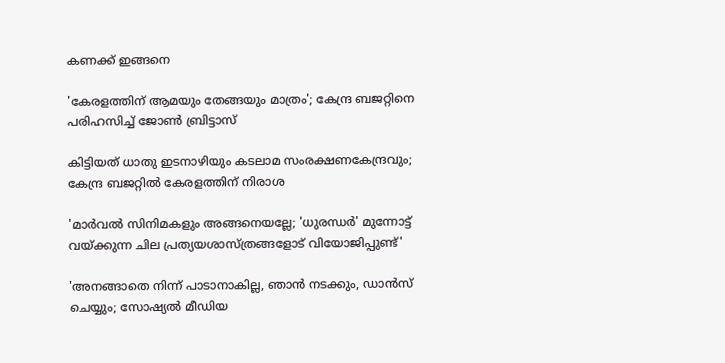കണക്ക് ഇങ്ങനെ

'കേരളത്തിന് ആമയും തേങ്ങയും മാത്രം'; കേന്ദ്ര ബജറ്റിനെ പരിഹസിച്ച് ജോണ്‍ ബ്രിട്ടാസ്

കിട്ടിയത് ധാതു ഇടനാഴിയും കടലാമ സംരക്ഷണകേന്ദ്രവും; കേന്ദ്ര ബജറ്റിൽ കേരളത്തിന് നിരാശ

'മാർവൽ സിനിമകളും അങ്ങനെയല്ലേ; 'ധുരന്ധർ' മുന്നോട്ട് വയ്ക്കുന്ന ചില പ്രത്യയശാസ്ത്രങ്ങളോട് വിയോജിപ്പുണ്ട്'

'അനങ്ങാതെ നിന്ന് പാടാനാകില്ല, ഞാന്‍ നടക്കും, ഡാന്‍സ് ചെയ്യും; സോഷ്യല്‍ മീഡിയ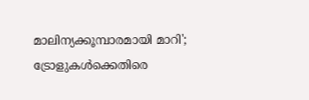മാലിന്യക്കൂമ്പാരമായി മാറി'; ട്രോളുകള്‍ക്കെതിരെ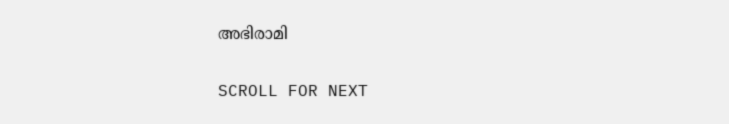അഭിരാമി

SCROLL FOR NEXT